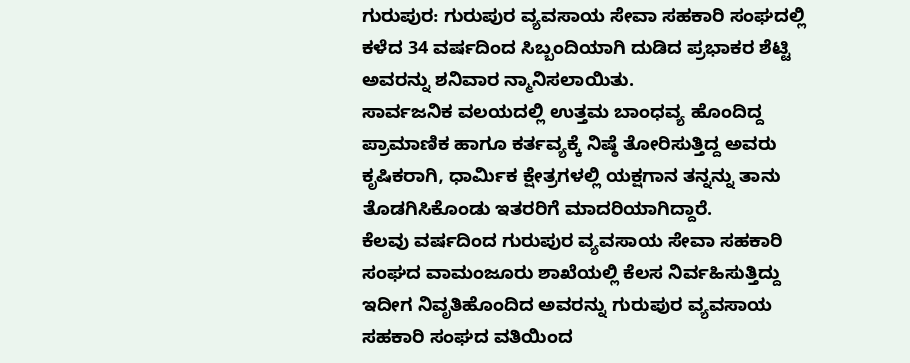ಗುರುಪುರ: ಗುರುಪುರ ವ್ಯವಸಾಯ ಸೇವಾ ಸಹಕಾರಿ ಸಂಘದಲ್ಲಿ ಕಳೆದ 34 ವರ್ಷದಿಂದ ಸಿಬ್ಬಂದಿಯಾಗಿ ದುಡಿದ ಪ್ರಭಾಕರ ಶೆಟ್ಟಿ ಅವರನ್ನು ಶನಿವಾರ ನ್ಮಾನಿಸಲಾಯಿತು.
ಸಾರ್ವಜನಿಕ ವಲಯದಲ್ಲಿ ಉತ್ತಮ ಬಾಂಧವ್ಯ ಹೊಂದಿದ್ದ ಪ್ರಾಮಾಣಿಕ ಹಾಗೂ ಕರ್ತವ್ಯಕ್ಕೆ ನಿಷ್ಠೆ ತೋರಿಸುತ್ತಿದ್ದ ಅವರು ಕೃಷಿಕರಾಗಿ, ಧಾರ್ಮಿಕ ಕ್ಷೇತ್ರಗಳಲ್ಲಿ ಯಕ್ಷಗಾನ ತನ್ನನ್ನು ತಾನು ತೊಡಗಿಸಿಕೊಂಡು ಇತರರಿಗೆ ಮಾದರಿಯಾಗಿದ್ದಾರೆ.
ಕೆಲವು ವರ್ಷದಿಂದ ಗುರುಪುರ ವ್ಯವಸಾಯ ಸೇವಾ ಸಹಕಾರಿ ಸಂಘದ ವಾಮಂಜೂರು ಶಾಖೆಯಲ್ಲಿ ಕೆಲಸ ನಿರ್ವಹಿಸುತ್ತಿದ್ದು ಇದೀಗ ನಿವೃತಿಹೊಂದಿದ ಅವರನ್ನು ಗುರುಪುರ ವ್ಯವಸಾಯ ಸಹಕಾರಿ ಸಂಘದ ವತಿಯಿಂದ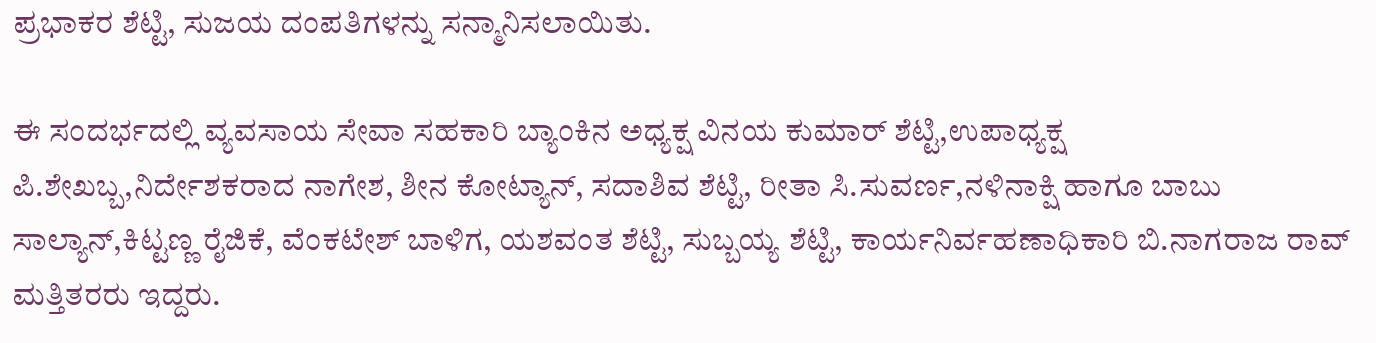ಪ್ರಭಾಕರ ಶೆಟ್ಟಿ, ಸುಜಯ ದಂಪತಿಗಳನ್ನು ಸನ್ಮಾನಿಸಲಾಯಿತು.

ಈ ಸಂದರ್ಭದಲ್ಲಿ ವ್ಯವಸಾಯ ಸೇವಾ ಸಹಕಾರಿ ಬ್ಯಾಂಕಿನ ಅಧ್ಯಕ್ಷ ವಿನಯ ಕುಮಾರ್ ಶೆಟ್ಟಿ,ಉಪಾಧ್ಯಕ್ಷ ಪಿ.ಶೇಖಬ್ಬ,ನಿರ್ದೇಶಕರಾದ ನಾಗೇಶ, ಶೀನ ಕೋಟ್ಯಾನ್, ಸದಾಶಿವ ಶೆಟ್ಟಿ, ರೀತಾ ಸಿ.ಸುವರ್ಣ,ನಳಿನಾಕ್ಷಿ ಹಾಗೂ ಬಾಬು ಸಾಲ್ಯಾನ್,ಕಿಟ್ಟಣ್ಣ ರೈಜಿಕೆ, ವೆಂಕಟೇಶ್ ಬಾಳಿಗ, ಯಶವಂತ ಶೆಟ್ಟಿ, ಸುಬ್ಬಯ್ಯ ಶೆಟ್ಟಿ, ಕಾರ್ಯನಿರ್ವಹಣಾಧಿಕಾರಿ ಬಿ.ನಾಗರಾಜ ರಾವ್ ಮತ್ತಿತರರು ಇದ್ದರು.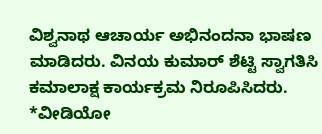ವಿಶ್ವನಾಥ ಆಚಾರ್ಯ ಅಭಿನಂದನಾ ಭಾಷಣ ಮಾಡಿದರು. ವಿನಯ ಕುಮಾರ್ ಶೆಟ್ಟಿ ಸ್ವಾಗತಿಸಿ ಕಮಾಲಾಕ್ಷ ಕಾರ್ಯಕ್ರಮ ನಿರೂಪಿಸಿದರು.
*ವೀಡಿಯೋ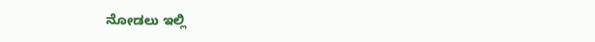ನೋಡಲು ಇಲ್ಲಿ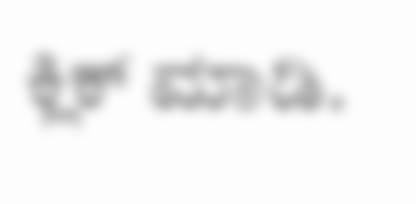ಕ್ಲಿಕ್ ಮಾಡಿ.